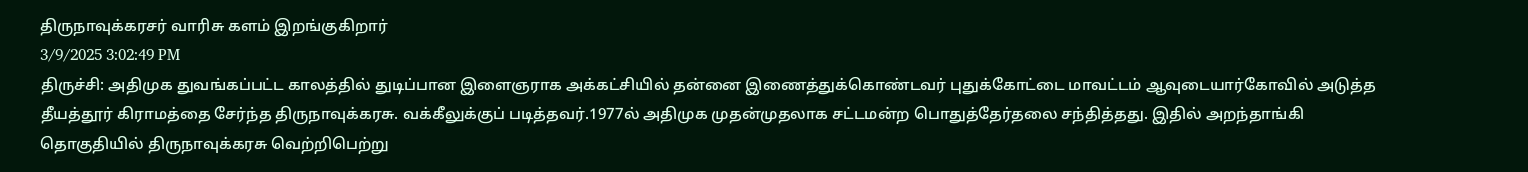திருநாவுக்கரசர் வாரிசு களம் இறங்குகிறார்
3/9/2025 3:02:49 PM
திருச்சி: அதிமுக துவங்கப்பட்ட காலத்தில் துடிப்பான இளைஞராக அக்கட்சியில் தன்னை இணைத்துக்கொண்டவர் புதுக்கோட்டை மாவட்டம் ஆவுடையார்கோவில் அடுத்த தீயத்தூர் கிராமத்தை சேர்ந்த திருநாவுக்கரசு. வக்கீலுக்குப் படித்தவர்.1977ல் அதிமுக முதன்முதலாக சட்டமன்ற பொதுத்தேர்தலை சந்தித்தது. இதில் அறந்தாங்கி தொகுதியில் திருநாவுக்கரசு வெற்றிபெற்று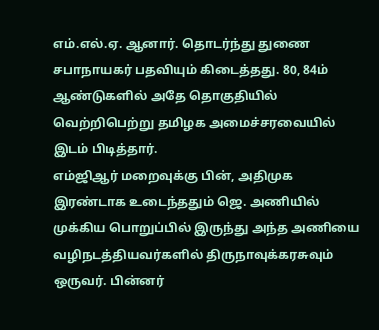எம்.எல்.ஏ. ஆனார். தொடர்ந்து துணை சபாநாயகர் பதவியும் கிடைத்தது. 80, 84ம் ஆண்டுகளில் அதே தொகுதியில் வெற்றிபெற்று தமிழக அமைச்சரவையில் இடம் பிடித்தார்.
எம்ஜிஆர் மறைவுக்கு பின், அதிமுக இரண்டாக உடைந்ததும் ஜெ. அணியில் முக்கிய பொறுப்பில் இருந்து அந்த அணியை வழிநடத்தியவர்களில் திருநாவுக்கரசுவும் ஒருவர். பின்னர்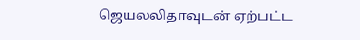ஜெயலலிதாவுடன் ஏற்பட்ட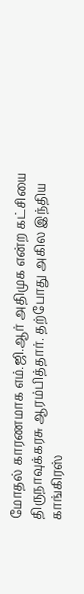மோதல் காரணமாக எம்.ஜி.ஆர் அதிமுக என்ற கட்சியை திருநாவுக்கரசு ஆரம்பித்தார். தற்போது அகில இந்திய காங்கிரஸ்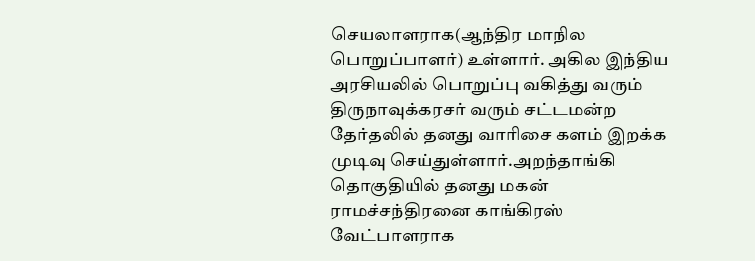செயலாளராக(ஆந்திர மாநில பொறுப்பாளர்) உள்ளார். அகில இந்திய அரசியலில் பொறுப்பு வகித்து வரும் திருநாவுக்கரசர் வரும் சட்டமன்ற தேர்தலில் தனது வாரிசை களம் இறக்க முடிவு செய்துள்ளார்.அறந்தாங்கி தொகுதியில் தனது மகன் ராமச்சந்திரனை காங்கிரஸ் வேட்பாளராக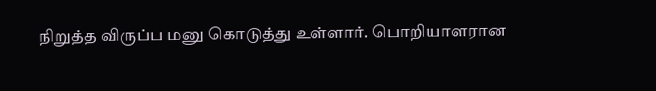நிறுத்த விருப்ப மனு கொடுத்து உள்ளார். பொறியாளரான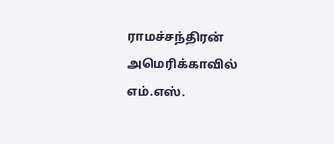ராமச்சந்திரன் அமெரிக்காவில் எம்.எஸ்.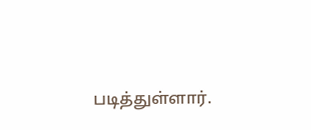படித்துள்ளார்.